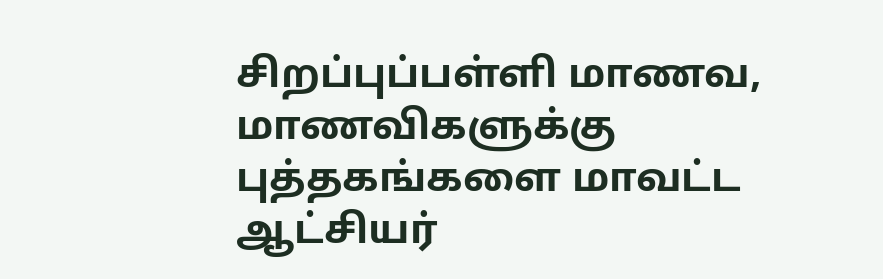சிறப்புப்பள்ளி மாணவ, மாணவிகளுக்கு புத்தகங்களை மாவட்ட ஆட்சியர்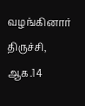வழங்கினார்
திருச்சி, ஆக.14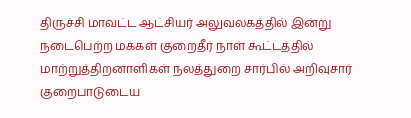திருச்சி மாவட்ட ஆட்சியர் அலுவலகத்தில் இன்று நடைபெற்ற மக்கள் குறைதீர் நாள் கூட்டத்தில் மாற்றுத்திறனாளிகள் நலத்துறை சார்பில் அறிவுசார் குறைபாடுடைய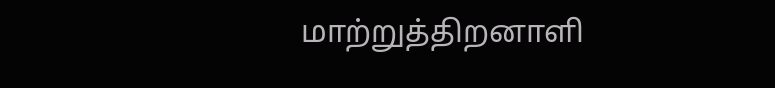மாற்றுத்திறனாளி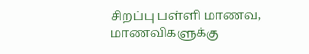சிறப்பு பள்ளி மாணவ, மாணவிகளுக்கு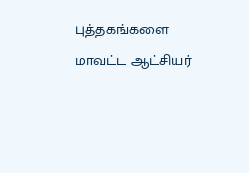புத்தகங்களை மாவட்ட ஆட்சியர்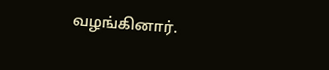வழங்கினார்.